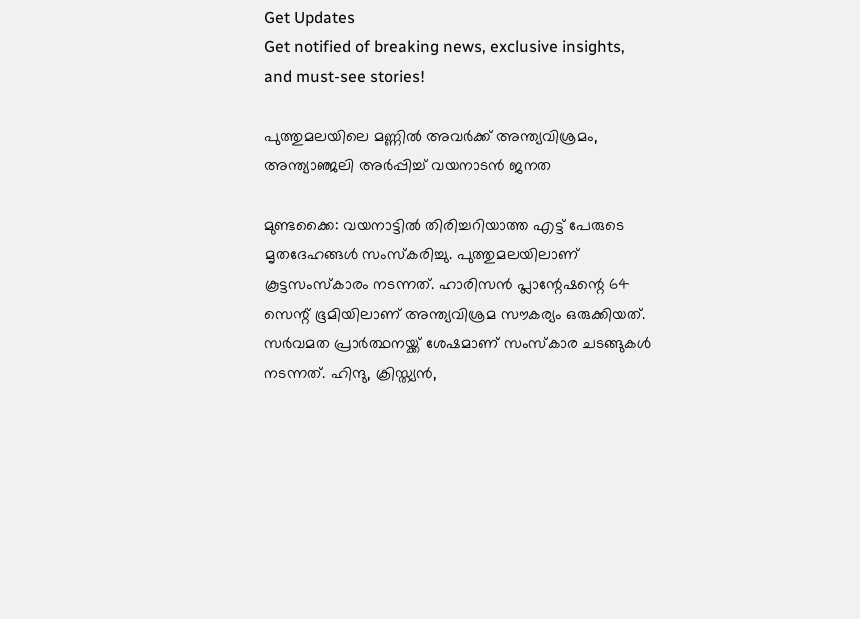Get Updates
Get notified of breaking news, exclusive insights, and must-see stories!

പുത്തുമലയിലെ മണ്ണില്‍ അവര്‍ക്ക് അന്ത്യവിശ്രമം, അന്ത്യാഞ്ജലി അര്‍പ്പിച്ച് വയനാടന്‍ ജനത

മുണ്ടക്കൈ: വയനാട്ടില്‍ തിരിച്ചറിയാത്ത എട്ട് പേരുടെ മൃതദേഹങ്ങള്‍ സംസ്‌കരിച്ചു. പുത്തുമലയിലാണ് കൂട്ടസംസ്‌കാരം നടന്നത്. ഹാരിസന്‍ പ്ലാന്റേഷന്റെ 64 സെന്റ് ഭൂമിയിലാണ് അന്ത്യവിശ്രമ സൗകര്യം ഒരുക്കിയത്. സര്‍വമത പ്രാര്‍ത്ഥനയ്ക്ക് ശേഷമാണ് സംസ്‌കാര ചടങ്ങുകള്‍ നടന്നത്. ഹിന്ദു, ക്രിസ്ത്യന്‍,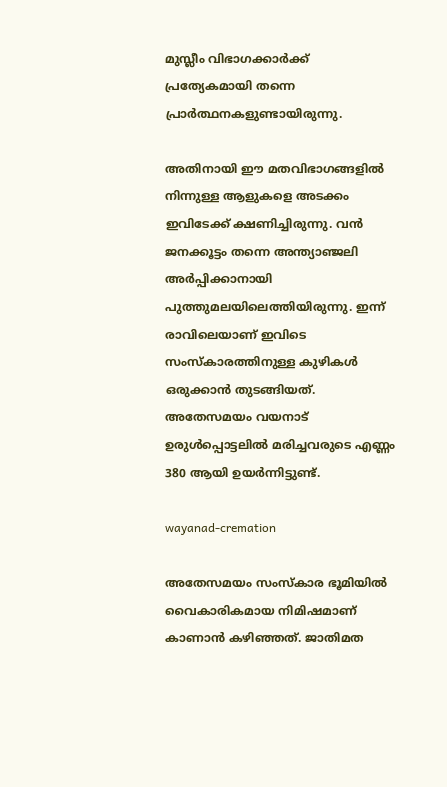മുസ്ലീം വിഭാഗക്കാര്‍ക്ക് പ്രത്യേകമായി തന്നെ പ്രാര്‍ത്ഥനകളുണ്ടായിരുന്നു.

അതിനായി ഈ മതവിഭാഗങ്ങളില്‍ നിന്നുള്ള ആളുകളെ അടക്കം ഇവിടേക്ക് ക്ഷണിച്ചിരുന്നു. വന്‍ ജനക്കൂട്ടം തന്നെ അന്ത്യാഞ്ജലി അര്‍പ്പിക്കാനായി പുത്തുമലയിലെത്തിയിരുന്നു. ഇന്ന് രാവിലെയാണ് ഇവിടെ സംസ്‌കാരത്തിനുള്ള കുഴികള്‍ ഒരുക്കാന്‍ തുടങ്ങിയത്. അതേസമയം വയനാട് ഉരുള്‍പ്പൊട്ടലില്‍ മരിച്ചവരുടെ എണ്ണം 380 ആയി ഉയര്‍ന്നിട്ടുണ്ട്.

wayanad-cremation

അതേസമയം സംസ്‌കാര ഭൂമിയില്‍ വൈകാരികമായ നിമിഷമാണ് കാണാന്‍ കഴിഞ്ഞത്. ജാതിമത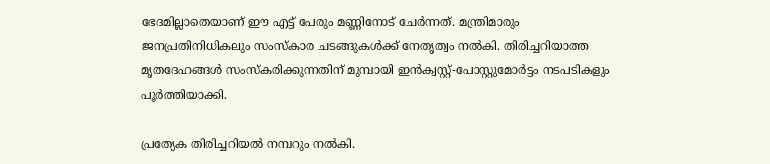ഭേദമില്ലാതെയാണ് ഈ എട്ട് പേരും മണ്ണിനോട് ചേര്‍ന്നത്. മന്ത്രിമാരും ജനപ്രതിനിധികലും സംസ്‌കാര ചടങ്ങുകള്‍ക്ക് നേതൃത്വം നല്‍കി. തിരിച്ചറിയാത്ത മൃതദേഹങ്ങള്‍ സംസ്‌കരിക്കുന്നതിന് മുമ്പായി ഇന്‍ക്വസ്റ്റ്-പോസ്റ്റുമോര്‍ട്ടം നടപടികളും പൂര്‍ത്തിയാക്കി.

പ്രത്യേക തിരിച്ചറിയല്‍ നമ്പറും നല്‍കി.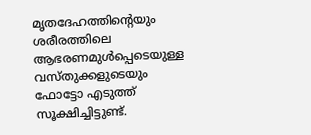മൃതദേഹത്തിന്റെയും ശരീരത്തിലെ ആഭരണമുള്‍പ്പെടെയുള്ള വസ്തുക്കളുടെയും ഫോട്ടോ എടുത്ത് സൂക്ഷിച്ചിട്ടുണ്ട്.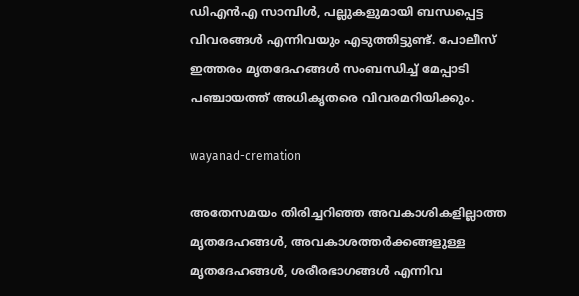ഡിഎന്‍എ സാമ്പിള്‍, പല്ലുകളുമായി ബന്ധപ്പെട്ട വിവരങ്ങള്‍ എന്നിവയും എടുത്തിട്ടുണ്ട്. പോലീസ് ഇത്തരം മൃതദേഹങ്ങള്‍ സംബന്ധിച്ച് മേപ്പാടി പഞ്ചായത്ത് അധികൃതരെ വിവരമറിയിക്കും.

wayanad-cremation

അതേസമയം തിരിച്ചറിഞ്ഞ അവകാശികളില്ലാത്ത മൃതദേഹങ്ങള്‍, അവകാശത്തര്‍ക്കങ്ങളുള്ള മൃതദേഹങ്ങള്‍, ശരീരഭാഗങ്ങള്‍ എന്നിവ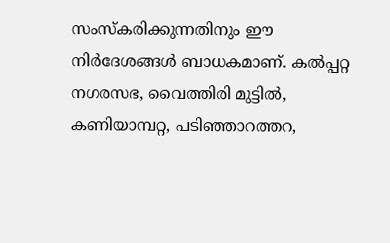സംസ്‌കരിക്കുന്നതിനും ഈ നിര്‍ദേശങ്ങള്‍ ബാധകമാണ്. കല്‍പ്പറ്റ നഗരസഭ, വൈത്തിരി മുട്ടില്‍, കണിയാമ്പറ്റ, പടിഞ്ഞാറത്തറ,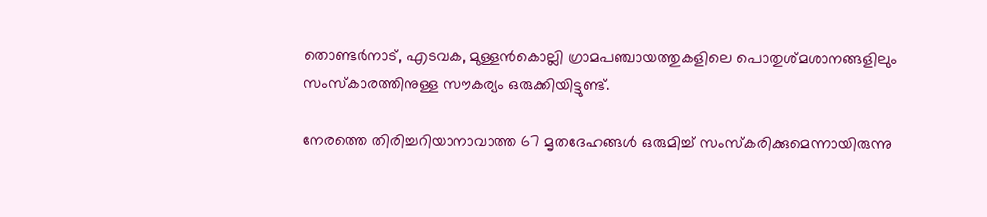തൊണ്ടര്‍നാട്, എടവക, മുള്ളന്‍കൊല്ലി ഗ്രാമപഞ്ചായത്തുകളിലെ പൊതുശ്മശാനങ്ങളിലും സംസ്‌കാരത്തിനുള്ള സൗകര്യം ഒരുക്കിയിട്ടുണ്ട്.

നേരത്തെ തിരിച്ചറിയാനാവാത്ത 67 മൃതദേഹങ്ങള്‍ ഒരുമിച്ച് സംസ്‌കരിക്കുമെന്നായിരുന്നു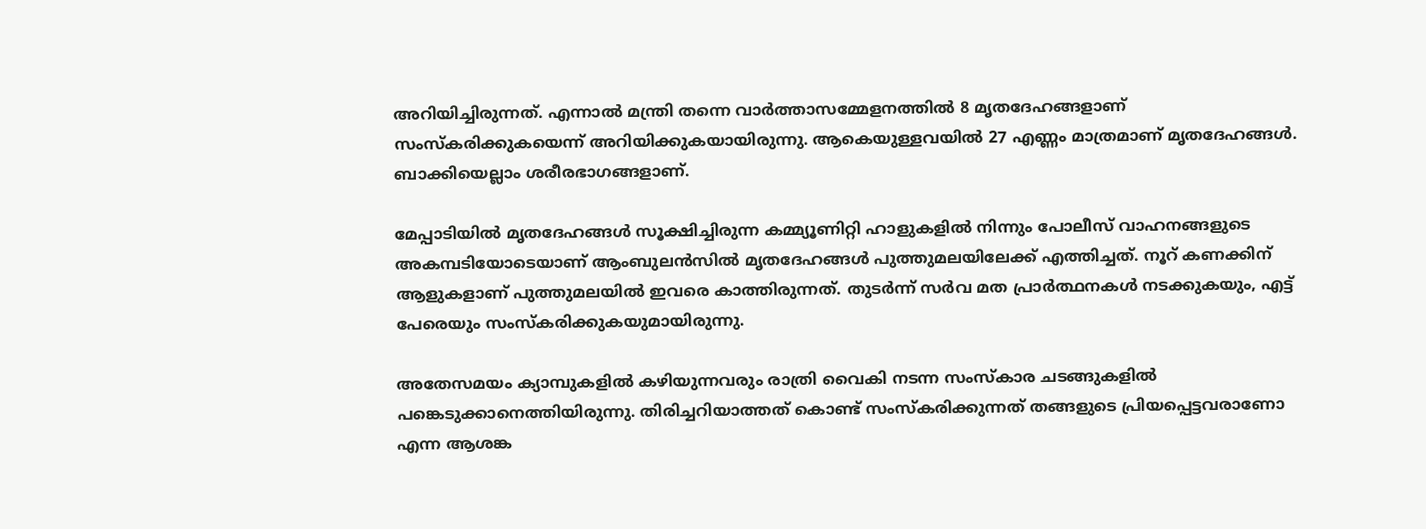അറിയിച്ചിരുന്നത്. എന്നാല്‍ മന്ത്രി തന്നെ വാര്‍ത്താസമ്മേളനത്തില്‍ 8 മൃതദേഹങ്ങളാണ് സംസ്‌കരിക്കുകയെന്ന് അറിയിക്കുകയായിരുന്നു. ആകെയുള്ളവയില്‍ 27 എണ്ണം മാത്രമാണ് മൃതദേഹങ്ങള്‍. ബാക്കിയെല്ലാം ശരീരഭാഗങ്ങളാണ്.

മേപ്പാടിയില്‍ മൃതദേഹങ്ങള്‍ സൂക്ഷിച്ചിരുന്ന കമ്മ്യൂണിറ്റി ഹാളുകളില്‍ നിന്നും പോലീസ് വാഹനങ്ങളുടെ അകമ്പടിയോടെയാണ് ആംബുലന്‍സില്‍ മൃതദേഹങ്ങള്‍ പുത്തുമലയിലേക്ക് എത്തിച്ചത്. നൂറ് കണക്കിന് ആളുകളാണ് പുത്തുമലയില്‍ ഇവരെ കാത്തിരുന്നത്. തുടര്‍ന്ന് സര്‍വ മത പ്രാര്‍ത്ഥനകള്‍ നടക്കുകയും, എട്ട് പേരെയും സംസ്‌കരിക്കുകയുമായിരുന്നു.

അതേസമയം ക്യാമ്പുകളില്‍ കഴിയുന്നവരും രാത്രി വൈകി നടന്ന സംസ്‌കാര ചടങ്ങുകളില്‍ പങ്കെടുക്കാനെത്തിയിരുന്നു. തിരിച്ചറിയാത്തത് കൊണ്ട് സംസ്‌കരിക്കുന്നത് തങ്ങളുടെ പ്രിയപ്പെട്ടവരാണോ എന്ന ആശങ്ക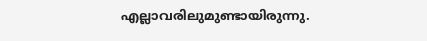എല്ലാവരിലുമുണ്ടായിരുന്നു.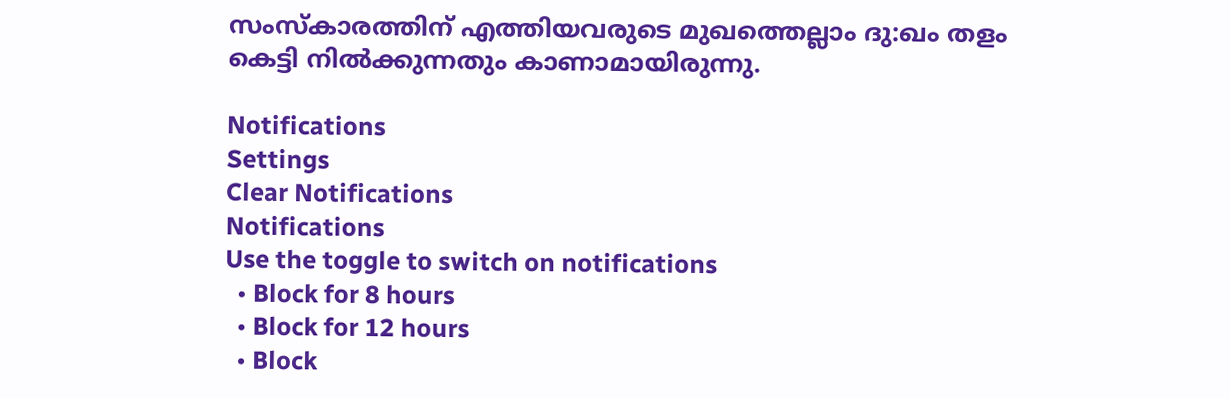സംസ്‌കാരത്തിന് എത്തിയവരുടെ മുഖത്തെല്ലാം ദു:ഖം തളം കെട്ടി നില്‍ക്കുന്നതും കാണാമായിരുന്നു.

Notifications
Settings
Clear Notifications
Notifications
Use the toggle to switch on notifications
  • Block for 8 hours
  • Block for 12 hours
  • Block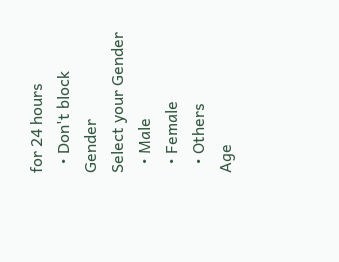for 24 hours
  • Don't block
Gender
Select your Gender
  • Male
  • Female
  • Others
Age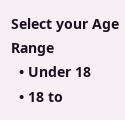Select your Age Range
  • Under 18
  • 18 to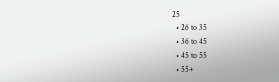25
  • 26 to 35
  • 36 to 45
  • 45 to 55
  • 55+